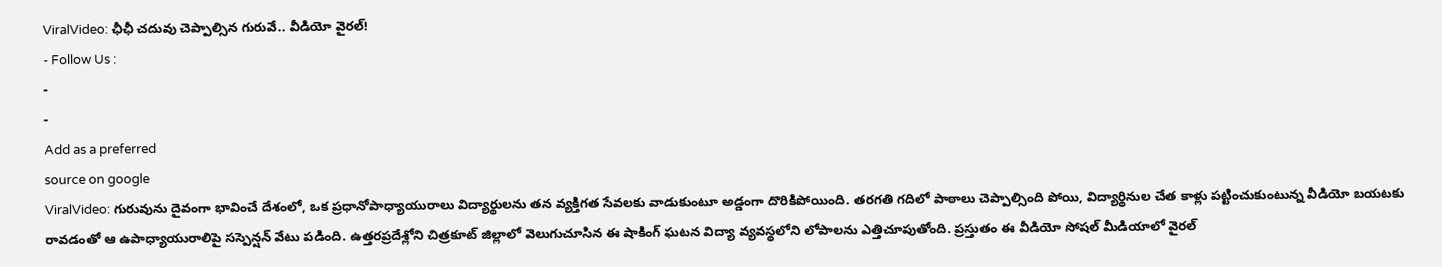ViralVideo: ఛీఛీ చదువు చెప్పాల్సిన గురువే.. వీడియో వైరల్!
- Follow Us :
-
-
Add as a preferred
source on google
ViralVideo: గురువును దైవంగా భావించే దేశంలో, ఒక ప్రధానోపాధ్యాయురాలు విద్యార్థులను తన వ్యక్తిగత సేవలకు వాడుకుంటూ అడ్డంగా దొరికిపోయింది. తరగతి గదిలో పాఠాలు చెప్పాల్సింది పోయి, విద్యార్థినుల చేత కాళ్లు పట్టించుకుంటున్న వీడియో బయటకు రావడంతో ఆ ఉపాధ్యాయురాలిపై సస్పెన్షన్ వేటు పడింది. ఉత్తరప్రదేశ్లోని చిత్రకూట్ జిల్లాలో వెలుగుచూసిన ఈ షాకింగ్ ఘటన విద్యా వ్యవస్థలోని లోపాలను ఎత్తిచూపుతోంది. ప్రస్తుతం ఈ వీడియో సోషల్ మీడియాలో వైరల్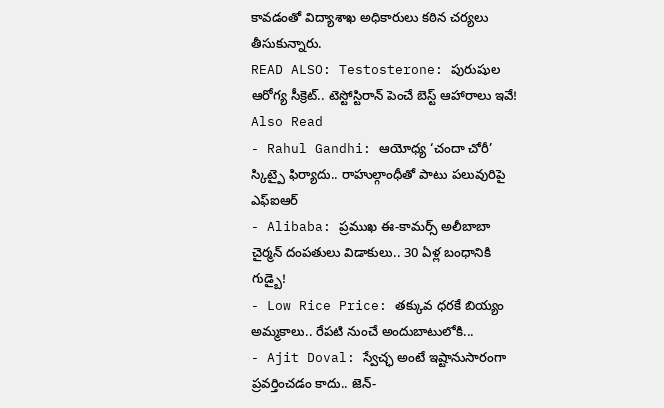కావడంతో విద్యాశాఖ అధికారులు కఠిన చర్యలు తీసుకున్నారు.
READ ALSO: Testosterone: పురుషుల ఆరోగ్య సీక్రెట్.. టెస్టోస్టిరాన్ పెంచే బెస్ట్ ఆహారాలు ఇవే!
Also Read
- Rahul Gandhi: ఆయోధ్య ‘చందా చోరీ’ స్కిట్పై ఫిర్యాదు.. రాహుల్గాంధీతో పాటు పలువురిపై ఎఫ్ఐఆర్
- Alibaba: ప్రముఖ ఈ-కామర్స్ అలీబాబా చైర్మన్ దంపతులు విడాకులు.. 30 ఏళ్ల బంధానికి గుడ్బై!
- Low Rice Price: తక్కువ ధరకే బియ్యం అమ్మకాలు.. రేపటి నుంచే అందుబాటులోకి...
- Ajit Doval: స్వేచ్ఛ అంటే ఇష్టానుసారంగా ప్రవర్తించడం కాదు.. జెన్-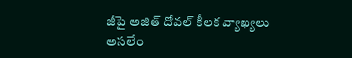జీపై అజిత్ దోవల్ కీలక వ్యాఖ్యలు
అసలేం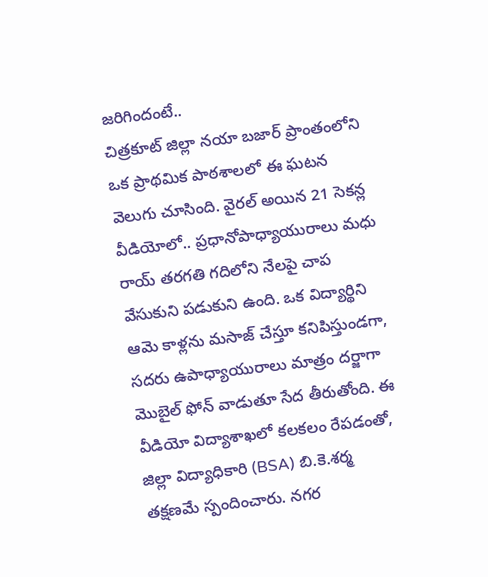జరిగిందంటే..
చిత్రకూట్ జిల్లా నయా బజార్ ప్రాంతంలోని ఒక ప్రాథమిక పాఠశాలలో ఈ ఘటన వెలుగు చూసింది. వైరల్ అయిన 21 సెకన్ల వీడియోలో.. ప్రధానోపాధ్యాయురాలు మధు రాయ్ తరగతి గదిలోని నేలపై చాప వేసుకుని పడుకుని ఉంది. ఒక విద్యార్థిని ఆమె కాళ్లను మసాజ్ చేస్తూ కనిపిస్తుండగా, సదరు ఉపాధ్యాయురాలు మాత్రం దర్జాగా మొబైల్ ఫోన్ వాడుతూ సేద తీరుతోంది. ఈ వీడియో విద్యాశాఖలో కలకలం రేపడంతో, జిల్లా విద్యాధికారి (BSA) బి.కె.శర్మ తక్షణమే స్పందించారు. నగర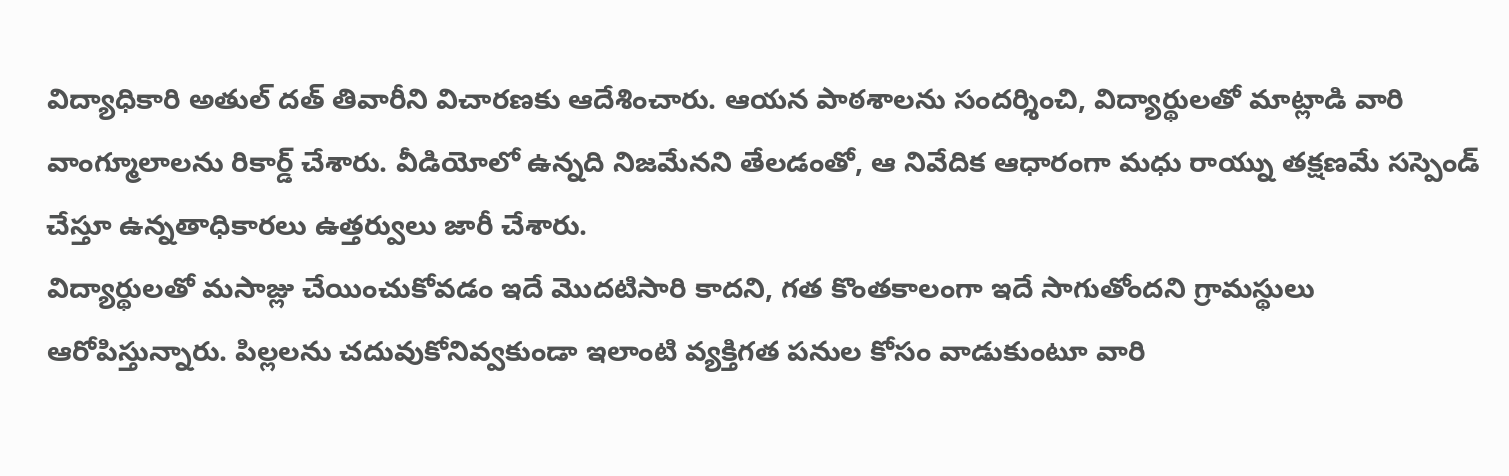విద్యాధికారి అతుల్ దత్ తివారీని విచారణకు ఆదేశించారు. ఆయన పాఠశాలను సందర్శించి, విద్యార్థులతో మాట్లాడి వారి వాంగ్మూలాలను రికార్డ్ చేశారు. వీడియోలో ఉన్నది నిజమేనని తేలడంతో, ఆ నివేదిక ఆధారంగా మధు రాయ్ను తక్షణమే సస్పెండ్ చేస్తూ ఉన్నతాధికారలు ఉత్తర్వులు జారీ చేశారు.
విద్యార్థులతో మసాజ్లు చేయించుకోవడం ఇదే మొదటిసారి కాదని, గత కొంతకాలంగా ఇదే సాగుతోందని గ్రామస్థులు ఆరోపిస్తున్నారు. పిల్లలను చదువుకోనివ్వకుండా ఇలాంటి వ్యక్తిగత పనుల కోసం వాడుకుంటూ వారి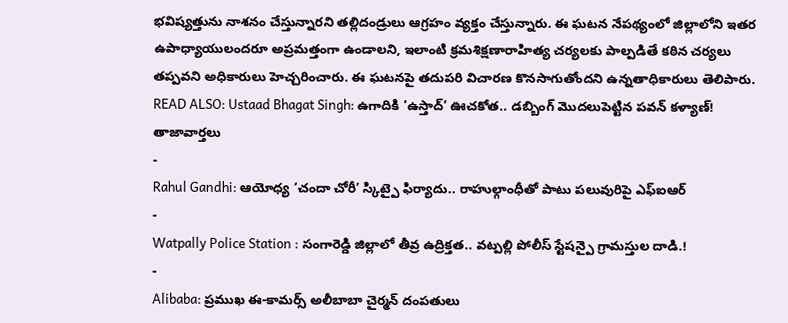భవిష్యత్తును నాశనం చేస్తున్నారని తల్లిదండ్రులు ఆగ్రహం వ్యక్తం చేస్తున్నారు. ఈ ఘటన నేపథ్యంలో జిల్లాలోని ఇతర ఉపాధ్యాయులందరూ అప్రమత్తంగా ఉండాలని, ఇలాంటి క్రమశిక్షణారాహిత్య చర్యలకు పాల్పడితే కఠిన చర్యలు తప్పవని అధికారులు హెచ్చరించారు. ఈ ఘటనపై తదుపరి విచారణ కొనసాగుతోందని ఉన్నతాధికారులు తెలిపారు.
READ ALSO: Ustaad Bhagat Singh: ఉగాదికి ‘ఉస్తాద్’ ఊచకోత.. డబ్బింగ్ మొదలుపెట్టిన పవన్ కళ్యాణ్!
తాజావార్తలు
-
Rahul Gandhi: ఆయోధ్య ‘చందా చోరీ’ స్కిట్పై ఫిర్యాదు.. రాహుల్గాంధీతో పాటు పలువురిపై ఎఫ్ఐఆర్
-
Watpally Police Station : సంగారెడ్డి జిల్లాలో తీవ్ర ఉద్రిక్తత.. వట్పల్లి పోలీస్ స్టేషన్పై గ్రామస్తుల దాడి.!
-
Alibaba: ప్రముఖ ఈ-కామర్స్ అలీబాబా చైర్మన్ దంపతులు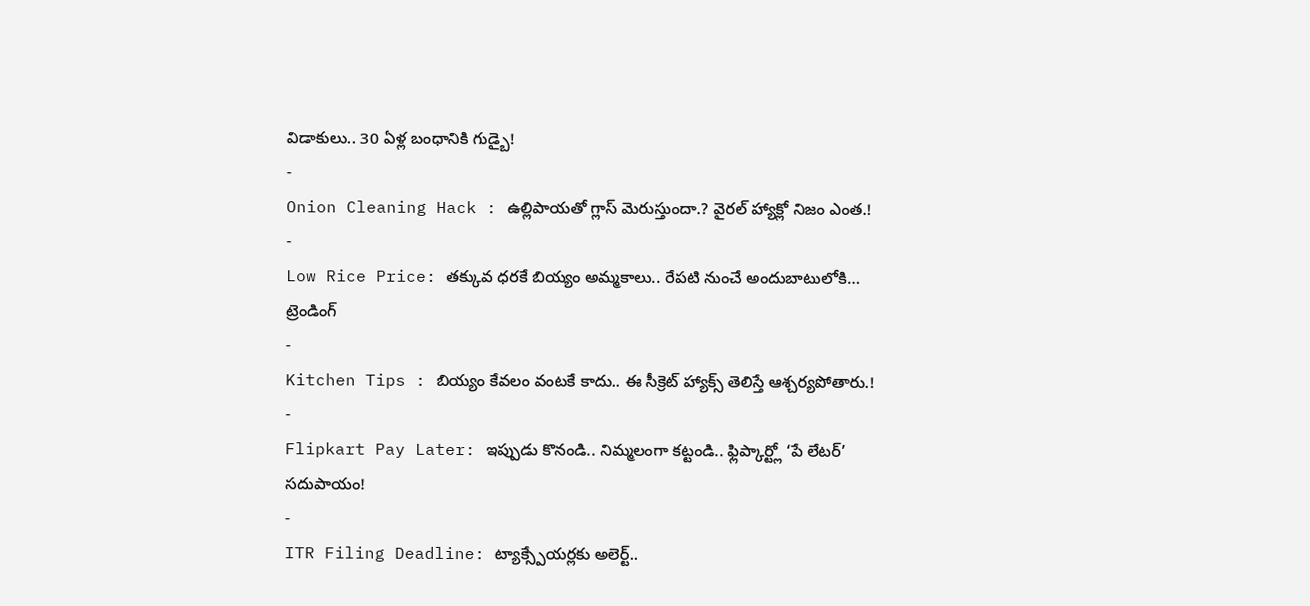విడాకులు.. 30 ఏళ్ల బంధానికి గుడ్బై!
-
Onion Cleaning Hack : ఉల్లిపాయతో గ్లాస్ మెరుస్తుందా.? వైరల్ హ్యాక్లో నిజం ఎంత.!
-
Low Rice Price: తక్కువ ధరకే బియ్యం అమ్మకాలు.. రేపటి నుంచే అందుబాటులోకి…
ట్రెండింగ్
-
Kitchen Tips : బియ్యం కేవలం వంటకే కాదు.. ఈ సీక్రెట్ హ్యాక్స్ తెలిస్తే ఆశ్చర్యపోతారు.!
-
Flipkart Pay Later: ఇప్పుడు కొనండి.. నిమ్మలంగా కట్టండి.. ఫ్లిప్కార్ట్లో ‘పే లేటర్’ సదుపాయం!
-
ITR Filing Deadline: ట్యాక్స్పేయర్లకు అలెర్ట్..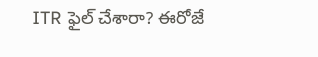ITR ఫైల్ చేశారా? ఈరోజే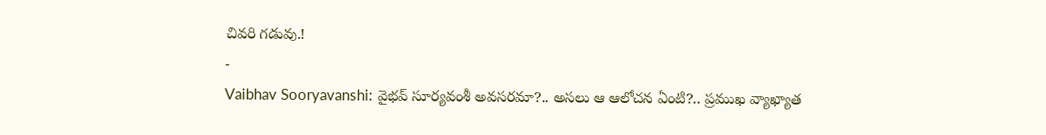చివరి గడువు.!
-
Vaibhav Sooryavanshi: వైభవ్ సూర్యవంశీ అవసరమా?.. అసలు ఆ ఆలోచన ఏంటి?.. ప్రముఖ వ్యాఖ్యాత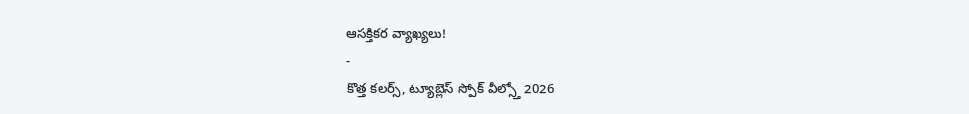ఆసక్తికర వ్యాఖ్యలు!
-
కొత్త కలర్స్, ట్యూబ్లెస్ స్పోక్ వీల్స్తో 2026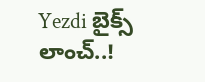Yezdi బైక్స్ లాంచ్..!